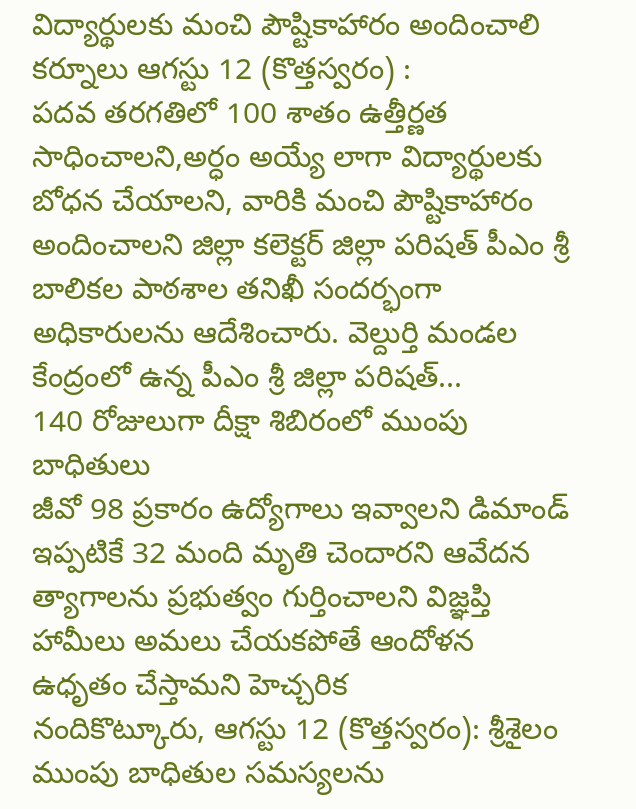విద్యార్థులకు మంచి పౌష్టికాహారం అందించాలి
కర్నూలు ఆగస్టు 12 (కొత్తస్వరం) :
పదవ తరగతిలో 100 శాతం ఉత్తీర్ణత సాధించాలని,అర్ధం అయ్యే లాగా విద్యార్థులకు బోధన చేయాలని, వారికి మంచి పౌష్టికాహారం అందించాలని జిల్లా కలెక్టర్ జిల్లా పరిషత్ పీఎం శ్రీ బాలికల పాఠశాల తనిఖీ సందర్భంగా అధికారులను ఆదేశించారు. వెల్దుర్తి మండల కేంద్రంలో ఉన్న పీఎం శ్రీ జిల్లా పరిషత్...
140 రోజులుగా దీక్షా శిబిరంలో ముంపు బాధితులు
జీవో 98 ప్రకారం ఉద్యోగాలు ఇవ్వాలని డిమాండ్
ఇప్పటికే 32 మంది మృతి చెందారని ఆవేదన
త్యాగాలను ప్రభుత్వం గుర్తించాలని విజ్ఞప్తి
హామీలు అమలు చేయకపోతే ఆందోళన ఉధృతం చేస్తామని హెచ్చరిక
నందికొట్కూరు, ఆగస్టు 12 (కొత్తస్వరం): శ్రీశైలం ముంపు బాధితుల సమస్యలను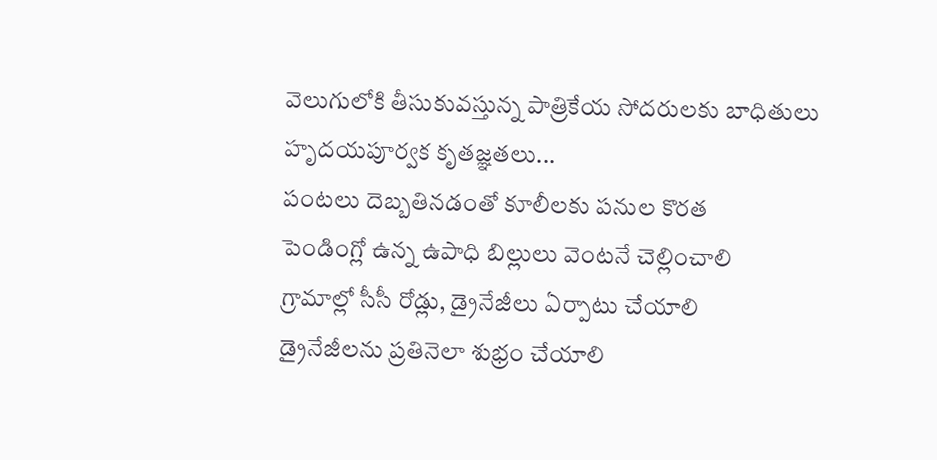వెలుగులోకి తీసుకువస్తున్న పాత్రికేయ సోదరులకు బాధితులు హృదయపూర్వక కృతజ్ఞతలు...
పంటలు దెబ్బతినడంతో కూలీలకు పనుల కొరత
పెండింగ్లో ఉన్న ఉపాధి బిల్లులు వెంటనే చెల్లించాలి
గ్రామాల్లో సీసీ రోడ్లు, డ్రైనేజీలు ఏర్పాటు చేయాలి
డ్రైనేజీలను ప్రతినెలా శుభ్రం చేయాలి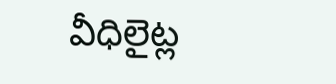వీధిలైట్ల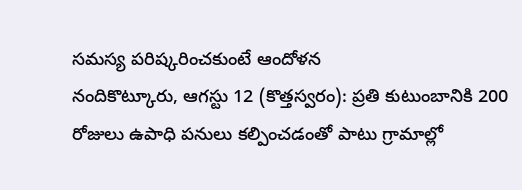సమస్య పరిష్కరించకుంటే ఆందోళన
నందికొట్కూరు, ఆగస్టు 12 (కొత్తస్వరం): ప్రతి కుటుంబానికి 200 రోజులు ఉపాధి పనులు కల్పించడంతో పాటు గ్రామాల్లో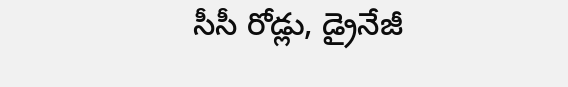సీసీ రోడ్లు, డ్రైనేజీ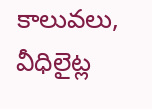కాలువలు, వీధిలైట్ల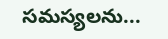సమస్యలను...